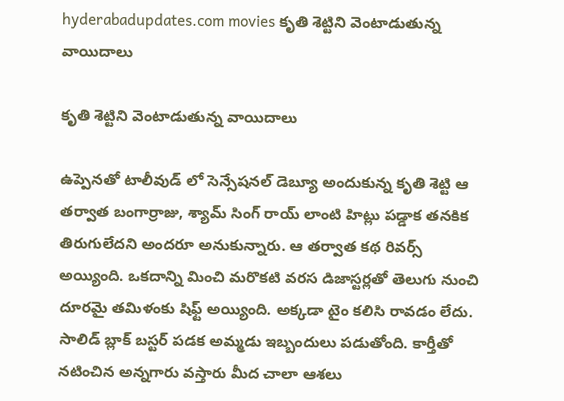hyderabadupdates.com movies కృతి శెట్టిని వెంటాడుతున్న వాయిదాలు

కృతి శెట్టిని వెంటాడుతున్న వాయిదాలు

ఉప్పెనతో టాలీవుడ్ లో సెన్సేషనల్ డెబ్యూ అందుకున్న కృతి శెట్టి ఆ తర్వాత బంగార్రాజు, శ్యామ్ సింగ్ రాయ్ లాంటి హిట్లు పడ్డాక తనకిక తిరుగులేదని అందరూ అనుకున్నారు. ఆ తర్వాత కథ రివర్స్ అయ్యింది. ఒకదాన్ని మించి మరొకటి వరస డిజాస్టర్లతో తెలుగు నుంచి దూరమై తమిళంకు షిఫ్ట్ అయ్యింది. అక్కడా టైం కలిసి రావడం లేదు. సాలిడ్ బ్లాక్ బస్టర్ పడక అమ్మడు ఇబ్బందులు పడుతోంది. కార్తీతో నటించిన అన్నగారు వస్తారు మీద చాలా ఆశలు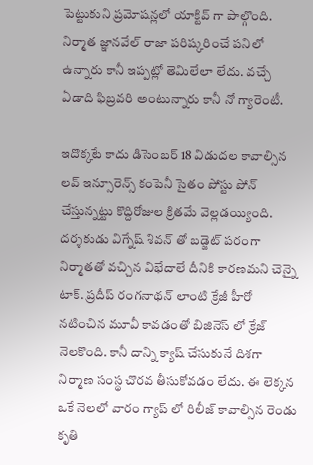పెట్టుకుని ప్రమోషన్లలో యాక్టివ్ గా పాల్గొంది. నిర్మాత జ్ఞానవేల్ రాజా పరిష్కరించే పనిలో ఉన్నారు కానీ ఇప్పట్లో తెమిలేలా లేదు. వచ్చే ఏడాది ఫిబ్రవరి అంటున్నారు కానీ నో గ్యారెంటీ.

ఇదొక్కటే కాదు డిసెంబర్ 18 విడుదల కావాల్సిన లవ్ ఇన్సూరెన్స్ కంపెనీ సైతం పోస్టు పోన్ చేస్తున్నట్టు కొద్దిరోజుల క్రితమే వెల్లడయ్యింది. దర్శకుడు విగ్నేష్ శివన్ తో బడ్జెట్ పరంగా నిర్మాతతో వచ్చిన విభేదాలే దీనికి కారణమని చెన్నై టాక్. ప్రదీప్ రంగనాథన్ లాంటి క్రేజీ హీరో నటించిన మూవీ కావడంతో బిజినెస్ లో క్రేజ్ నెలకొంది. కానీ దాన్ని క్యాష్ చేసుకునే దిశగా నిర్మాణ సంస్థ చొరవ తీసుకోవడం లేదు. ఈ లెక్కన ఒకే నెలలో వారం గ్యాప్ లో రిలీజ్ కావాల్సిన రెండు కృతి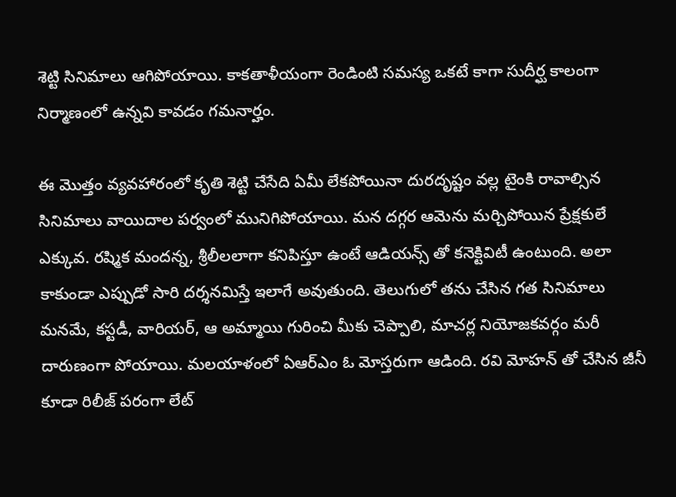శెట్టి సినిమాలు ఆగిపోయాయి. కాకతాళీయంగా రెండింటి సమస్య ఒకటే కాగా సుదీర్ఘ కాలంగా నిర్మాణంలో ఉన్నవి కావడం గమనార్హం.

ఈ మొత్తం వ్యవహారంలో కృతి శెట్టి చేసేది ఏమీ లేకపోయినా దురదృష్టం వల్ల టైంకి రావాల్సిన సినిమాలు వాయిదాల పర్వంలో మునిగిపోయాయి. మన దగ్గర ఆమెను మర్చిపోయిన ప్రేక్షకులే ఎక్కువ. రష్మిక మందన్న, శ్రీలీలలాగా కనిపిస్తూ ఉంటే ఆడియన్స్ తో కనెక్టివిటీ ఉంటుంది. అలా కాకుండా ఎప్పుడో సారి దర్శనమిస్తే ఇలాగే అవుతుంది. తెలుగులో తను చేసిన గత సినిమాలు మనమే, కస్టడీ, వారియర్, ఆ అమ్మాయి గురించి మీకు చెప్పాలి, మాచర్ల నియోజకవర్గం మరీ దారుణంగా పోయాయి. మలయాళంలో ఏఆర్ఎం ఓ మోస్తరుగా ఆడింది. రవి మోహన్ తో చేసిన జీనీ కూడా రిలీజ్ పరంగా లేట్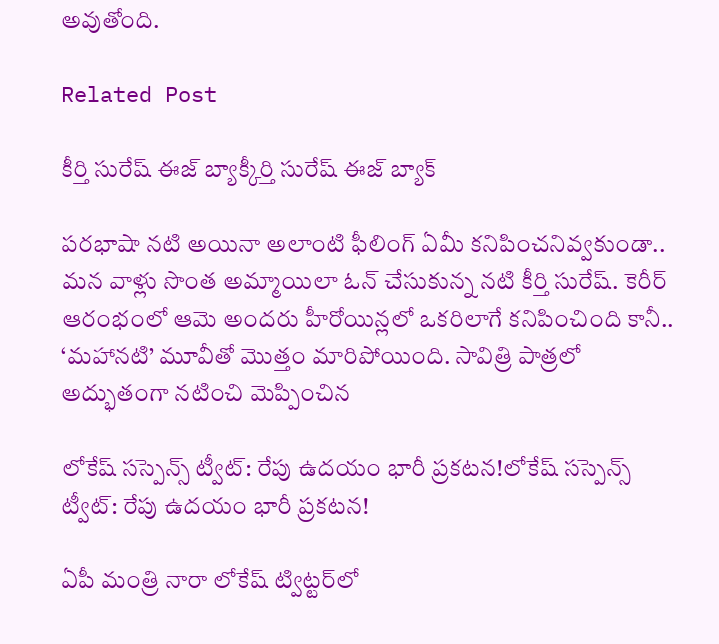అవుతోంది.

Related Post

కీర్తి సురేష్ ఈజ్ బ్యాక్కీర్తి సురేష్ ఈజ్ బ్యాక్

పరభాషా నటి అయినా అలాంటి ఫీలింగ్ ఏమీ కనిపించనివ్వకుండా.. మన వాళ్లు సొంత అమ్మాయిలా ఓన్ చేసుకున్న నటి కీర్తి సురేష్. కెరీర్ ఆరంభంలో ఆమె అందరు హీరోయిన్లలో ఒకరిలాగే కనిపించింది కానీ.. ‘మహానటి’ మూవీతో మొత్తం మారిపోయింది. సావిత్రి పాత్రలో అద్భుతంగా నటించి మెప్పించిన

లోకేష్ సస్పెన్స్ ట్వీట్: రేపు ఉదయం భారీ ప్రకటన!లోకేష్ సస్పెన్స్ ట్వీట్: రేపు ఉదయం భారీ ప్రకటన!

ఏపీ మంత్రి నారా లోకేష్ ట్విట్టర్‌లో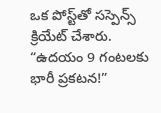ఒక పోస్ట్‌తో సస్పెన్స్ క్రియేట్ చేశారు. “ఉదయం 9 గంటలకు భారీ ప్రకటన!”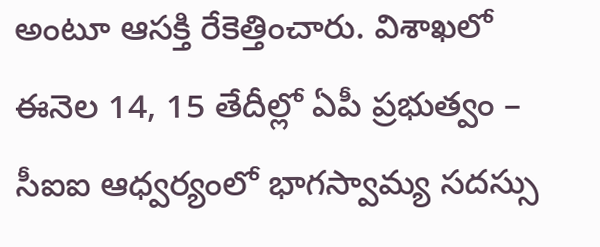అంటూ ఆసక్తి రేకెత్తించారు. విశాఖలో ఈనెల 14, 15 తేదీల్లో ఏపీ ప్రభుత్వం – సీఐఐ ఆధ్వర్యంలో భాగస్వామ్య సదస్సు